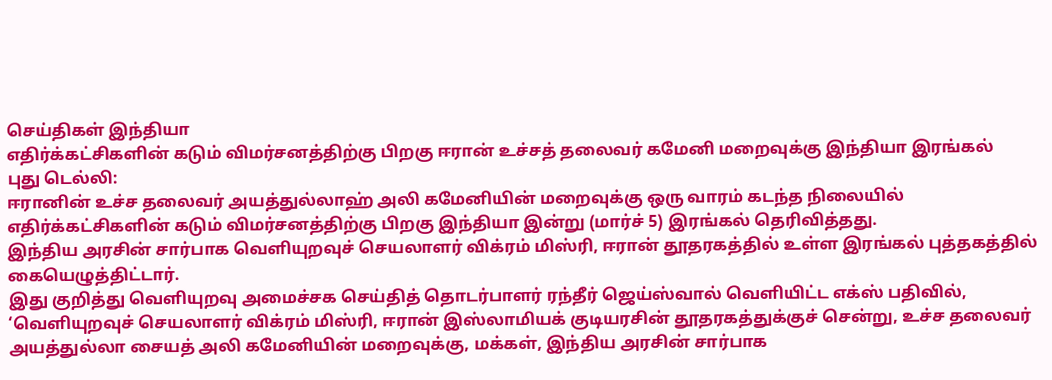செய்திகள் இந்தியா
எதிர்க்கட்சிகளின் கடும் விமர்சனத்திற்கு பிறகு ஈரான் உச்சத் தலைவர் கமேனி மறைவுக்கு இந்தியா இரங்கல்
புது டெல்லி:
ஈரானின் உச்ச தலைவர் அயத்துல்லாஹ் அலி கமேனியின் மறைவுக்கு ஒரு வாரம் கடந்த நிலையில் எதிர்க்கட்சிகளின் கடும் விமர்சனத்திற்கு பிறகு இந்தியா இன்று (மார்ச் 5) இரங்கல் தெரிவித்தது.
இந்திய அரசின் சார்பாக வெளியுறவுச் செயலாளர் விக்ரம் மிஸ்ரி, ஈரான் தூதரகத்தில் உள்ள இரங்கல் புத்தகத்தில் கையெழுத்திட்டார்.
இது குறித்து வெளியுறவு அமைச்சக செய்தித் தொடர்பாளர் ரந்தீர் ஜெய்ஸ்வால் வெளியிட்ட எக்ஸ் பதிவில், ‘வெளியுறவுச் செயலாளர் விக்ரம் மிஸ்ரி, ஈரான் இஸ்லாமியக் குடியரசின் தூதரகத்துக்குச் சென்று, உச்ச தலைவர் அயத்துல்லா சையத் அலி கமேனியின் மறைவுக்கு, மக்கள், இந்திய அரசின் சார்பாக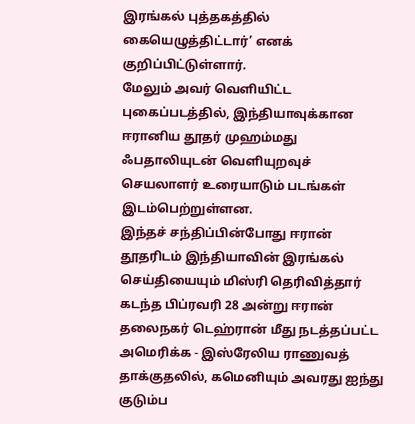இரங்கல் புத்தகத்தில் கையெழுத்திட்டார்’ எனக் குறிப்பிட்டுள்ளார்.
மேலும் அவர் வெளியிட்ட புகைப்படத்தில், இந்தியாவுக்கான ஈரானிய தூதர் முஹம்மது ஃபதாலியுடன் வெளியுறவுச் செயலாளர் உரையாடும் படங்கள் இடம்பெற்றுள்ளன.
இந்தச் சந்திப்பின்போது ஈரான் தூதரிடம் இந்தியாவின் இரங்கல் செய்தியையும் மிஸ்ரி தெரிவித்தார்
கடந்த பிப்ரவரி 28 அன்று ஈரான் தலைநகர் டெஹ்ரான் மீது நடத்தப்பட்ட அமெரிக்க - இஸ்ரேலிய ராணுவத் தாக்குதலில், கமெனியும் அவரது ஐந்து குடும்ப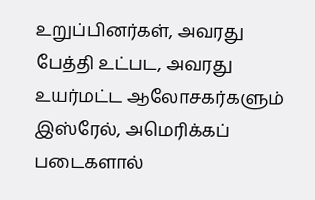உறுப்பினர்கள், அவரது பேத்தி உட்பட, அவரது உயர்மட்ட ஆலோசகர்களும் இஸ்ரேல், அமெரிக்கப் படைகளால்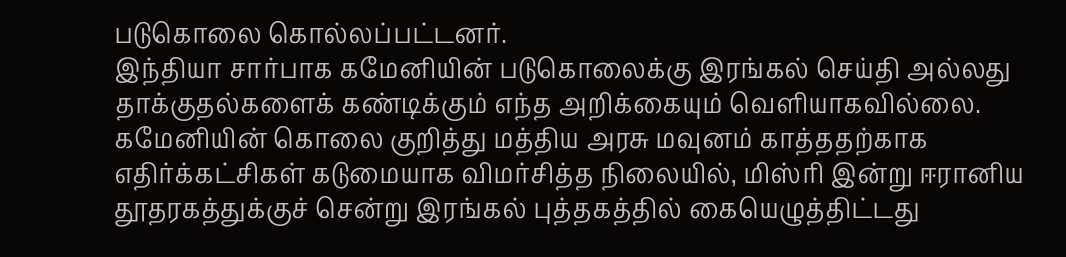படுகொலை கொல்லப்பட்டனர்.
இந்தியா சார்பாக கமேனியின் படுகொலைக்கு இரங்கல் செய்தி அல்லது தாக்குதல்களைக் கண்டிக்கும் எந்த அறிக்கையும் வெளியாகவில்லை.
கமேனியின் கொலை குறித்து மத்திய அரசு மவுனம் காத்ததற்காக எதிர்க்கட்சிகள் கடுமையாக விமர்சித்த நிலையில், மிஸ்ரி இன்று ஈரானிய தூதரகத்துக்குச் சென்று இரங்கல் புத்தகத்தில் கையெழுத்திட்டது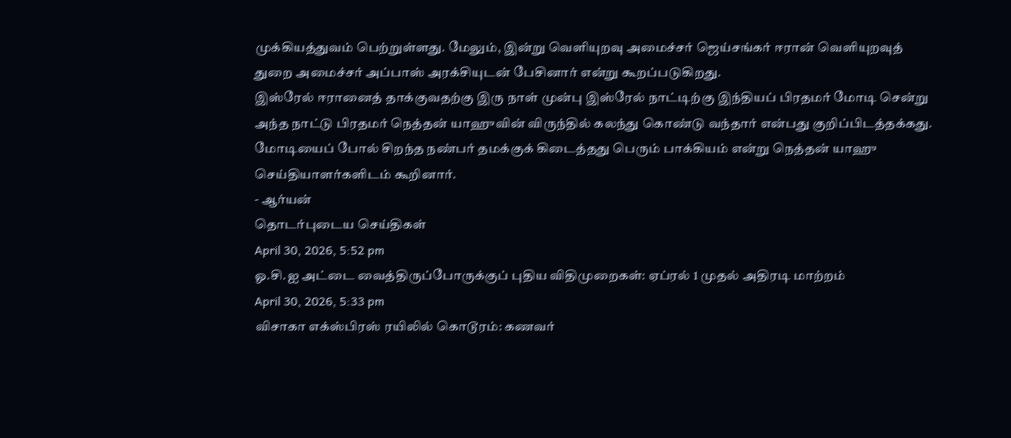முக்கியத்துவம் பெற்றுள்ளது. மேலும், இன்று வெளியுறவு அமைச்சர் ஜெய்சங்கர் ஈரான் வெளியுறவுத் துறை அமைச்சர் அப்பாஸ் அரக்சியுடன் பேசினார் என்று கூறப்படுகிறது.
இஸ்ரேல் ஈரானைத் தாக்குவதற்கு இரு நாள் முன்பு இஸ்ரேல் நாட்டிற்கு இந்தியப் பிரதமர் மோடி சென்று அந்த நாட்டு பிரதமர் நெத்தன் யாஹுவின் விருந்தில் கலந்து கொண்டு வந்தார் என்பது குறிப்பிடத்தக்கது.
மோடியைப் போல் சிறந்த நண்பர் தமக்குக் கிடைத்தது பெரும் பாக்கியம் என்று நெத்தன் யாஹு செய்தியாளர்களிடம் கூறினார்.
- ஆர்யன்
தொடர்புடைய செய்திகள்
April 30, 2026, 5:52 pm
ஓ.சி.ஐ அட்டை வைத்திருப்போருக்குப் புதிய விதிமுறைகள்: ஏப்ரல் 1 முதல் அதிரடி மாற்றம்
April 30, 2026, 5:33 pm
விசாகா எக்ஸ்பிரஸ் ரயிலில் கொடூரம்: கணவர்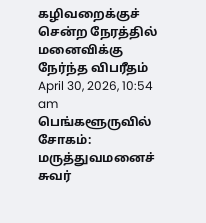கழிவறைக்குச் சென்ற நேரத்தில் மனைவிக்கு நேர்ந்த விபரீதம்
April 30, 2026, 10:54 am
பெங்களூருவில் சோகம்: மருத்துவமனைச் சுவர்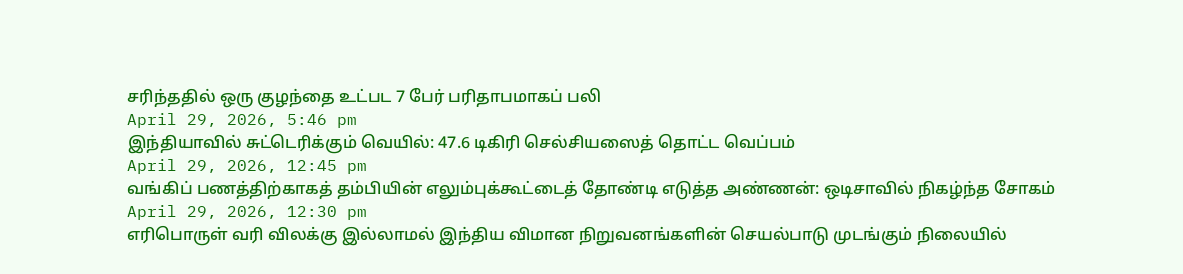சரிந்ததில் ஒரு குழந்தை உட்பட 7 பேர் பரிதாபமாகப் பலி
April 29, 2026, 5:46 pm
இந்தியாவில் சுட்டெரிக்கும் வெயில்: 47.6 டிகிரி செல்சியஸைத் தொட்ட வெப்பம்
April 29, 2026, 12:45 pm
வங்கிப் பணத்திற்காகத் தம்பியின் எலும்புக்கூட்டைத் தோண்டி எடுத்த அண்ணன்: ஒடிசாவில் நிகழ்ந்த சோகம்
April 29, 2026, 12:30 pm
எரிபொருள் வரி விலக்கு இல்லாமல் இந்திய விமான நிறுவனங்களின் செயல்பாடு முடங்கும் நிலையில்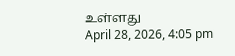உள்ளது
April 28, 2026, 4:05 pm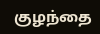குழந்தை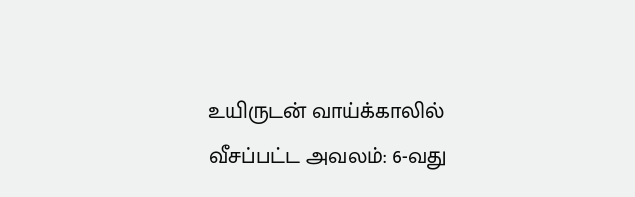உயிருடன் வாய்க்காலில் வீசப்பட்ட அவலம்: 6-வது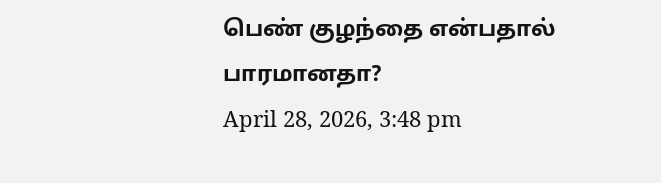பெண் குழந்தை என்பதால் பாரமானதா?
April 28, 2026, 3:48 pm